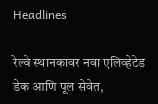Headlines

रेल्वे स्थानकावर नवा एलिव्हेटेड डेक आणि पूल सेवेत,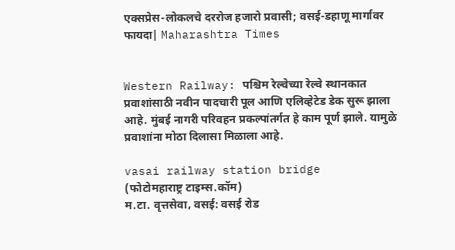एक्सप्रेस-लोकलचे दररोज हजारो प्रवासी; वसई-डहाणू मार्गावर फायदा| Maharashtra Times


Western Railway: पश्चिम रेल्वेच्या रेल्वे स्थानकात प्रवाशांसाठी नवीन पादचारी पूल आणि एलिव्हेटेड डेक सुरू झाला आहे. मुंबई नागरी परिवहन प्रकल्पांतर्गत हे काम पूर्ण झाले. यामुळे प्रवाशांना मोठा दिलासा मिळाला आहे.

vasai railway station bridge
(फोटोमहाराष्ट्र टाइम्स.कॉम)
म.टा. वृत्तसेवा, वसई: वसई रोड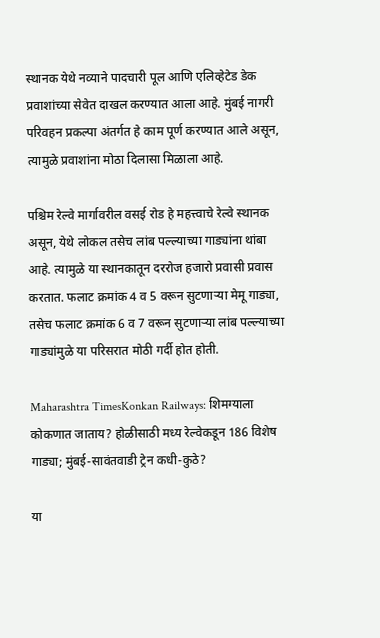स्थानक येथे नव्याने पादचारी पूल आणि एलिव्हेटेड डेक प्रवाशांच्या सेवेत दाखल करण्यात आला आहे. मुंबई नागरी परिवहन प्रकल्पा अंतर्गत हे काम पूर्ण करण्यात आले असून, त्यामुळे प्रवाशांना मोठा दिलासा मिळाला आहे.

पश्चिम रेल्वे मार्गावरील वसई रोड हे महत्त्वाचे रेल्वे स्थानक असून, येथे लोकल तसेच लांब पल्ल्याच्या गाड्यांना थांबा आहे. त्यामुळे या स्थानकातून दररोज हजारो प्रवासी प्रवास करतात. फलाट क्रमांक 4 व 5 वरून सुटणाऱ्या मेमू गाड्या, तसेच फलाट क्रमांक 6 व 7 वरून सुटणाऱ्या लांब पल्ल्याच्या गाड्यांमुळे या परिसरात मोठी गर्दी होत होती.

Maharashtra TimesKonkan Railways: शिमग्याला कोकणात जाताय? होळीसाठी मध्य रेल्वेकडून 186 विशेष गाड्या; मुंबई-सावंतवाडी ट्रेन कधी-कुठे?

या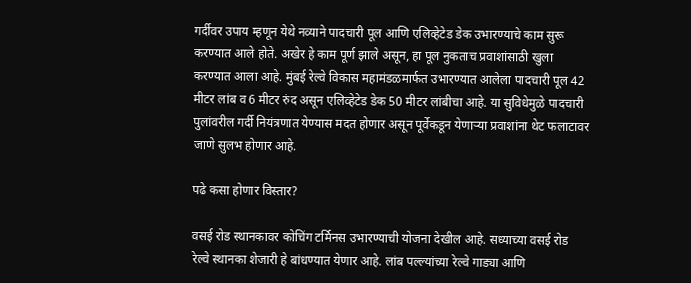गर्दीवर उपाय म्हणून येथे नव्याने पादचारी पूल आणि एलिव्हेटेड डेक उभारण्याचे काम सुरू करण्यात आले होते. अखेर हे काम पूर्ण झाले असून, हा पूल नुकताच प्रवाशांसाठी खुला करण्यात आला आहे. मुंबई रेल्वे विकास महामंडळमार्फत उभारण्यात आलेला पादचारी पूल 42 मीटर लांब व 6 मीटर रुंद असून एलिव्हेटेड डेक 50 मीटर लांबीचा आहे. या सुविधेमुळे पादचारी पुलांवरील गर्दी नियंत्रणात येण्यास मदत होणार असून पूर्वेकडून येणाऱ्या प्रवाशांना थेट फलाटावर जाणे सुलभ होणार आहे.

पढे कसा होणार विस्तार?

वसई रोड स्थानकावर कोचिंग टर्मिनस उभारण्याची योजना देखील आहे. सध्याच्या वसई रोड रेल्वे स्थानका शेजारी हे बांधण्यात येणार आहे. लांब पल्ल्यांच्या रेल्वे गाड्या आणि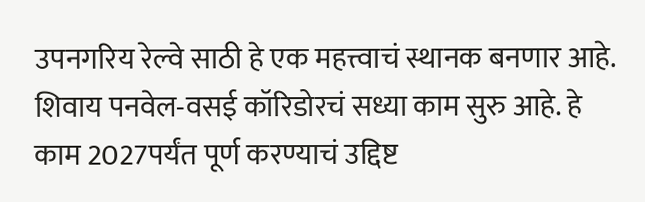उपनगरिय रेल्वे साठी हे एक महत्त्वाचं स्थानक बनणार आहे. शिवाय पनवेल-वसई कॉरिडोरचं सध्या काम सुरु आहे. हे काम 2027पर्यंत पूर्ण करण्याचं उद्दिष्ट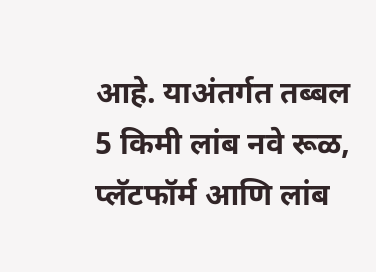आहे. याअंतर्गत तब्बल 5 किमी लांब नवे रूळ, प्लॅटफॉर्म आणि लांब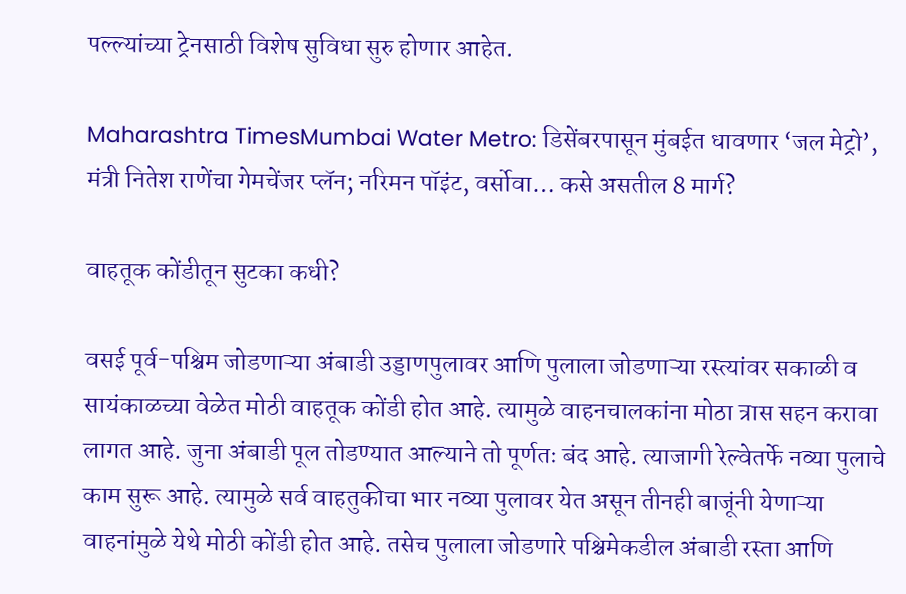पल्ल्यांच्या ट्रेनसाठी विशेष सुविधा सुरु होणार आहेत.

Maharashtra TimesMumbai Water Metro: डिसेंबरपासून मुंबईत धावणार ‘जल मेट्रो’, मंत्री नितेश राणेंचा गेमचेंजर प्लॅन; नरिमन पॉइंट, वर्सोवा… कसे असतील 8 मार्ग?

वाहतूक कोंडीतून सुटका कधी?

वसई पूर्व-पश्चिम जोडणाऱ्या अंबाडी उड्डाणपुलावर आणि पुलाला जोडणाऱ्या रस्त्यांवर सकाळी व सायंकाळच्या वेळेत मोठी वाहतूक कोंडी होत आहे. त्यामुळे वाहनचालकांना मोठा त्रास सहन करावा लागत आहे. जुना अंबाडी पूल तोडण्यात आल्याने तो पूर्णतः बंद आहे. त्याजागी रेल्वेतर्फे नव्या पुलाचे काम सुरू आहे. त्यामुळे सर्व वाहतुकीचा भार नव्या पुलावर येत असून तीनही बाजूंनी येणाऱ्या वाहनांमुळे येथे मोठी कोंडी होत आहे. तसेच पुलाला जोडणारे पश्चिमेकडील अंबाडी रस्ता आणि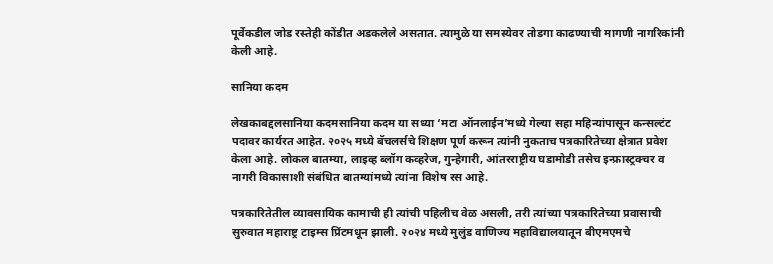पूर्वेकडील जोड रस्तेही कोंडीत अडकलेले असतात. त्यामुळे या समस्येवर तोडगा काढण्याची मागणी नागरिकांनी केली आहे.

सानिया कदम

लेखकाबद्दलसानिया कदमसानिया कदम या सध्या ‘मटा ऑनलाईन’मध्ये गेल्या सहा महिन्यांपासून कन्सल्टंट पदावर कार्यरत आहेत. २०२५ मध्ये बॅचलर्सचे शिक्षण पूर्ण करून त्यांनी नुकताच पत्रकारितेच्या क्षेत्रात प्रवेश केला आहे. लोकल बातम्या, लाइव्ह ब्लॉग कव्हरेज, गुन्हेगारी, आंतरराष्ट्रीय घडामोडी तसेच इन्फ्रास्ट्रक्चर व नागरी विकासाशी संबंधित बातम्यांमध्ये त्यांना विशेष रस आहे.

पत्रकारितेतील व्यावसायिक कामाची ही त्यांची पहिलीच वेळ असली, तरी त्यांच्या पत्रकारितेच्या प्रवासाची सुरुवात महाराष्ट्र टाइम्स प्रिंटमधून झाली. २०२४ मध्ये मुलुंड वाणिज्य महाविद्यालयातून बीएमएमचे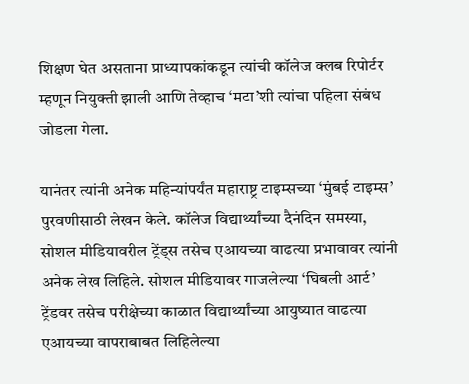शिक्षण घेत असताना प्राध्यापकांकडून त्यांची कॉलेज क्लब रिपोर्टर म्हणून नियुक्ती झाली आणि तेव्हाच ‘मटा’शी त्यांचा पहिला संबंध जोडला गेला.

यानंतर त्यांनी अनेक महिन्यांपर्यंत महाराष्ट्र टाइम्सच्या ‘मुंबई टाइम्स’ पुरवणीसाठी लेखन केले. कॉलेज विद्यार्थ्यांच्या दैनंदिन समस्या, सोशल मीडियावरील ट्रेंड्स तसेच एआयच्या वाढत्या प्रभावावर त्यांनी अनेक लेख लिहिले. सोशल मीडियावर गाजलेल्या ‘घिबली आर्ट’ ट्रेंडवर तसेच परीक्षेच्या काळात विद्यार्थ्यांच्या आयुष्यात वाढत्या एआयच्या वापराबाबत लिहिलेल्या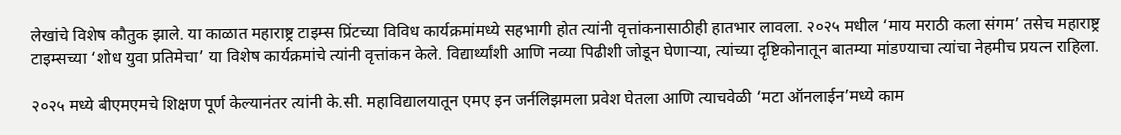लेखांचे विशेष कौतुक झाले. या काळात महाराष्ट्र टाइम्स प्रिंटच्या विविध कार्यक्रमांमध्ये सहभागी होत त्यांनी वृत्तांकनासाठीही हातभार लावला. २०२५ मधील ‘माय मराठी कला संगम’ तसेच महाराष्ट्र टाइम्सच्या ‘शोध युवा प्रतिमेचा’ या विशेष कार्यक्रमांचे त्यांनी वृत्तांकन केले. विद्यार्थ्यांशी आणि नव्या पिढीशी जोडून घेणाऱ्या, त्यांच्या दृष्टिकोनातून बातम्या मांडण्याचा त्यांचा नेहमीच प्रयत्न राहिला.

२०२५ मध्ये बीएमएमचे शिक्षण पूर्ण केल्यानंतर त्यांनी के.सी. महाविद्यालयातून एमए इन जर्नलिझमला प्रवेश घेतला आणि त्याचवेळी ‘मटा ऑनलाईन’मध्ये काम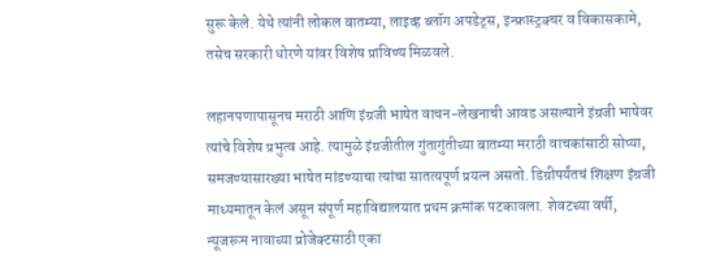सुरू केले. येथे त्यांनी लोकल बातम्या, लाइव्ह ब्लॉग अपडेट्स, इन्फ्रास्ट्रक्चर व विकासकामे, तसेच सरकारी धोरणे यांवर विशेष प्राविण्य मिळवले.

लहानपणापासूनच मराठी आणि इंग्रजी भाषेत वाचन-लेखनाची आवड असल्याने इंग्रजी भाषेवर त्यांचे विशेष प्रभुत्व आहे. त्यामुळे इंग्रजीतील गुंतागुंतीच्या बातम्या मराठी वाचकांसाठी सोप्या, समजण्यासारख्या भाषेत मांडण्याचा त्यांचा सातत्यपूर्ण प्रयत्न असतो. डिग्रीपर्यंतचं शिक्षण इंग्रजी माध्यमातून केलं असून संपूर्ण महाविद्यालयात प्रथम क्रमांक पटकावला. शेवटच्या वर्षी, न्यूजरूम नावाच्या प्रोजेक्टसाठी एका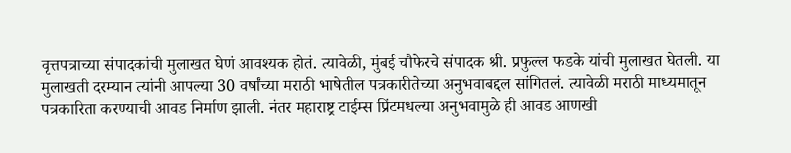वृत्तपत्राच्या संपादकांची मुलाखत घेणं आवश्यक होतं. त्यावेळी, मुंबई चौफेरचे संपादक श्री. प्रफुल्ल फडके यांची मुलाखत घेतली. या मुलाखती दरम्यान त्यांनी आपल्या 30 वर्षांच्या मराठी भाषेतील पत्रकारीतेच्या अनुभवाबद्दल सांगितलं. त्यावेळी मराठी माध्यमातून पत्रकारिता करण्याची आवड निर्माण झाली. नंतर महाराष्ट्र टाईम्स प्रिंटमधल्या अनुभवामुळे ही आवड आणखी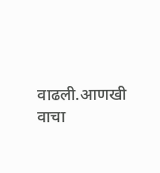वाढली.आणखी वाचा